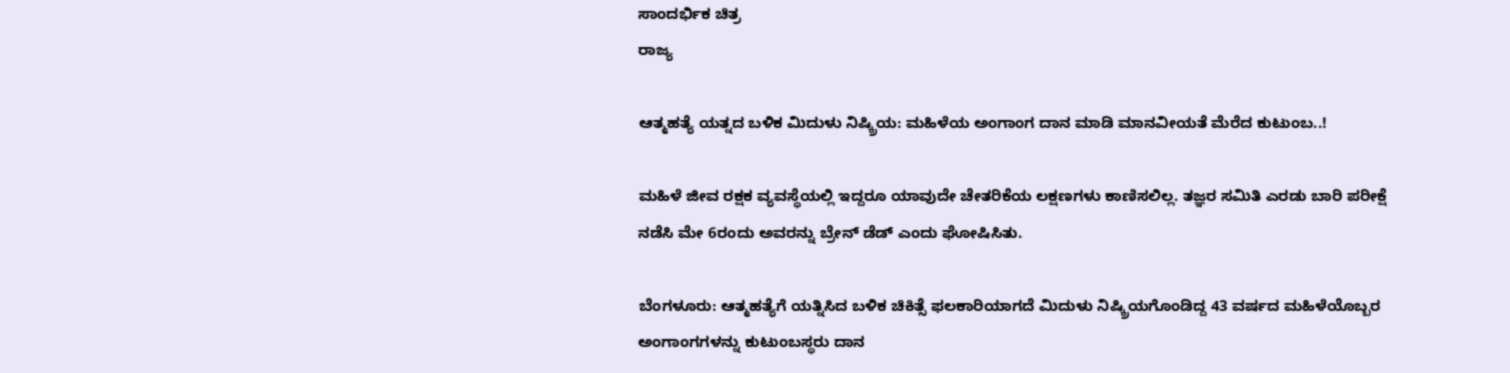ಸಾಂದರ್ಭಿಕ ಚಿತ್ರ
ರಾಜ್ಯ

ಆತ್ಮಹತ್ಯೆ ಯತ್ನದ ಬಳಿಕ ಮಿದುಳು ನಿಷ್ಕ್ರಿಯ: ಮಹಿಳೆಯ ಅಂಗಾಂಗ ದಾನ ಮಾಡಿ ಮಾನವೀಯತೆ ಮೆರೆದ ಕುಟುಂಬ..!

ಮಹಿಳೆ ಜೀವ ರಕ್ಷಕ ವ್ಯವಸ್ಥೆಯಲ್ಲಿ ಇದ್ದರೂ ಯಾವುದೇ ಚೇತರಿಕೆಯ ಲಕ್ಷಣಗಳು ಕಾಣಿಸಲಿಲ್ಲ. ತಜ್ಞರ ಸಮಿತಿ ಎರಡು ಬಾರಿ ಪರೀಕ್ಷೆ ನಡೆಸಿ ಮೇ 6ರಂದು ಅವರನ್ನು ಬ್ರೇನ್ ಡೆಡ್ ಎಂದು ಘೋಷಿಸಿತು.

ಬೆಂಗಳೂರು: ಆತ್ಮಹತ್ಯೆಗೆ ಯತ್ನಿಸಿದ ಬಳಿಕ ಚಿಕಿತ್ಸೆ ಫಲಕಾರಿಯಾಗದೆ ಮಿದುಳು ನಿಷ್ಕ್ರಿಯಗೊಂಡಿದ್ದ 43 ವರ್ಷದ ಮಹಿಳೆಯೊಬ್ಬರ ಅಂಗಾಂಗಗಳನ್ನು ಕುಟುಂಬಸ್ಥರು ದಾನ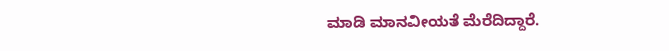ಮಾಡಿ ಮಾನವೀಯತೆ ಮೆರೆದಿದ್ದಾರೆ.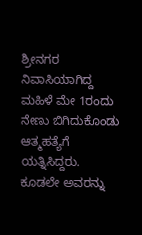ಶ್ರೀನಗರ ನಿವಾಸಿಯಾಗಿದ್ದ ಮಹಿಳೆ ಮೇ 1ರಂದು ನೇಣು ಬಿಗಿದುಕೊಂಡು ಆತ್ಮಹತ್ಯೆಗೆ ಯತ್ನಿಸಿದ್ದರು. ಕೂಡಲೇ ಅವರನ್ನು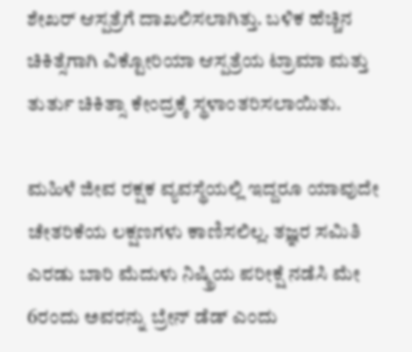ಶೇಖರ್ ಆಸ್ಪತ್ರೆಗೆ ದಾಖಲಿಸಲಾಗಿತ್ತು. ಬಳಿಕ ಹೆಚ್ಚಿನ ಚಿಕಿತ್ಸೆಗಾಗಿ ವಿಕ್ಟೋರಿಯಾ ಆಸ್ಪತ್ರೆಯ ಟ್ರಾಮಾ ಮತ್ತು ತುರ್ತು ಚಿಕಿತ್ಸಾ ಕೇಂದ್ರಕ್ಕೆ ಸ್ಥಳಾಂತರಿಸಲಾಯಿತು.

ಮಹಿಳೆ ಜೀವ ರಕ್ಷಕ ವ್ಯವಸ್ಥೆಯಲ್ಲಿ ಇದ್ದರೂ ಯಾವುದೇ ಚೇತರಿಕೆಯ ಲಕ್ಷಣಗಳು ಕಾಣಿಸಲಿಲ್ಲ. ತಜ್ಞರ ಸಮಿತಿ ಎರಡು ಬಾರಿ ಮೆದುಳು ನಿಷ್ಕ್ರಿಯ ಪರೀಕ್ಷೆ ನಡೆಸಿ ಮೇ 6ರಂದು ಅವರನ್ನು ಬ್ರೇನ್ ಡೆಡ್ ಎಂದು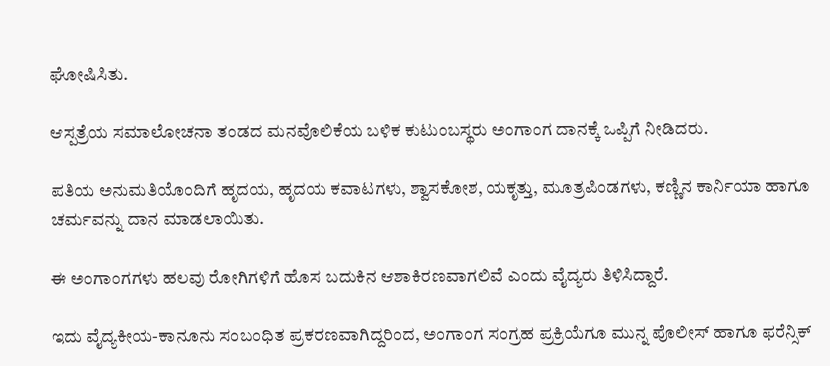ಘೋಷಿಸಿತು.

ಆಸ್ಪತ್ರೆಯ ಸಮಾಲೋಚನಾ ತಂಡದ ಮನವೊಲಿಕೆಯ ಬಳಿಕ ಕುಟುಂಬಸ್ಥರು ಅಂಗಾಂಗ ದಾನಕ್ಕೆ ಒಪ್ಪಿಗೆ ನೀಡಿದರು.

ಪತಿಯ ಅನುಮತಿಯೊಂದಿಗೆ ಹೃದಯ, ಹೃದಯ ಕವಾಟಗಳು, ಶ್ವಾಸಕೋಶ, ಯಕೃತ್ತು, ಮೂತ್ರಪಿಂಡಗಳು, ಕಣ್ಣಿನ ಕಾರ್ನಿಯಾ ಹಾಗೂ ಚರ್ಮವನ್ನು ದಾನ ಮಾಡಲಾಯಿತು.

ಈ ಅಂಗಾಂಗಗಳು ಹಲವು ರೋಗಿಗಳಿಗೆ ಹೊಸ ಬದುಕಿನ ಆಶಾಕಿರಣವಾಗಲಿವೆ ಎಂದು ವೈದ್ಯರು ತಿಳಿಸಿದ್ದಾರೆ.

ಇದು ವೈದ್ಯಕೀಯ-ಕಾನೂನು ಸಂಬಂಧಿತ ಪ್ರಕರಣವಾಗಿದ್ದರಿಂದ, ಅಂಗಾಂಗ ಸಂಗ್ರಹ ಪ್ರಕ್ರಿಯೆಗೂ ಮುನ್ನ ಪೊಲೀಸ್ ಹಾಗೂ ಫರೆನ್ಸಿಕ್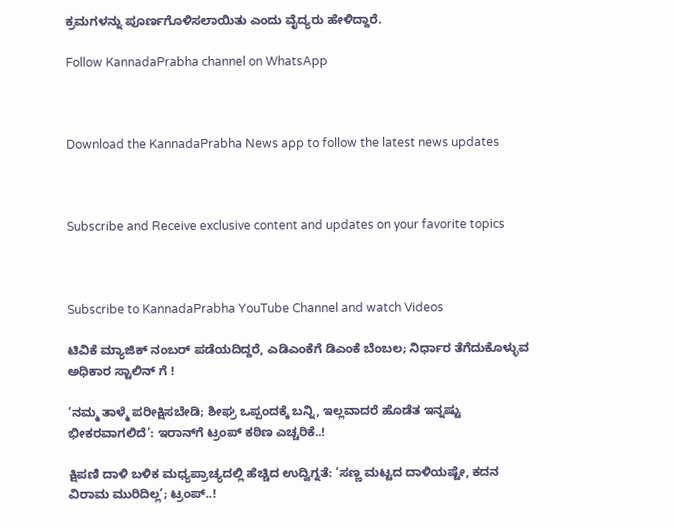ಕ್ರಮಗಳನ್ನು ಪೂರ್ಣಗೊಳಿಸಲಾಯಿತು ಎಂದು ವೈದ್ಯರು ಹೇಳಿದ್ದಾರೆ.

Follow KannadaPrabha channel on WhatsApp



Download the KannadaPrabha News app to follow the latest news updates



Subscribe and Receive exclusive content and updates on your favorite topics



Subscribe to KannadaPrabha YouTube Channel and watch Videos

ಟಿವಿಕೆ ಮ್ಯಾಜಿಕ್ ನಂಬರ್ ಪಡೆಯದಿದ್ದರೆ, ಎಡಿಎಂಕೆಗೆ ಡಿಎಂಕೆ ಬೆಂಬಲ; ನಿರ್ಧಾರ ತೆಗೆದುಕೊಳ್ಳುವ ಅಧಿಕಾರ ಸ್ಟಾಲಿನ್ ಗೆ !

‘ನಮ್ಮ ತಾಳ್ಮೆ ಪರೀಕ್ಷಿಸಬೇಡಿ; ಶೀಘ್ರ ಒಪ್ಪಂದಕ್ಕೆ ಬನ್ನಿ, ಇಲ್ಲವಾದರೆ ಹೊಡೆತ ಇನ್ನಷ್ಟು ಭೀಕರವಾಗಲಿದೆ’: ಇರಾನ್‌ಗೆ ಟ್ರಂಪ್ ಕಠಿಣ ಎಚ್ಚರಿಕೆ..!

ಕ್ಷಿಪಣಿ ದಾಳಿ ಬಳಿಕ ಮಧ್ಯಪ್ರಾಚ್ಯದಲ್ಲಿ ಹೆಚ್ಚಿದ ಉದ್ವಿಗ್ನತೆ: ‘ಸಣ್ಣ ಮಟ್ಟದ ದಾಳಿಯಷ್ಟೇ, ಕದನ ವಿರಾಮ ಮುರಿದಿಲ್ಲ’; ಟ್ರಂಪ್..!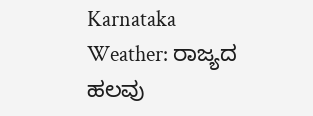Karnataka Weather: ರಾಜ್ಯದ ಹಲವು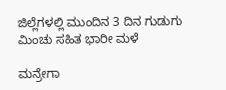ಜಿಲ್ಲೆಗಳಲ್ಲಿ ಮುಂದಿನ 3 ದಿನ ಗುಡುಗು ಮಿಂಚು ಸಹಿತ ಭಾರೀ ಮಳೆ

ಮನ್ರೇಗಾ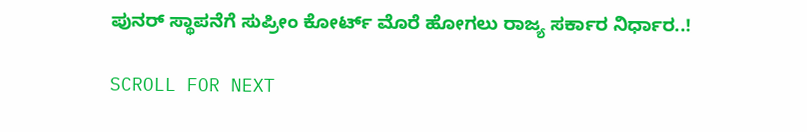ಪುನರ್ ಸ್ಥಾಪನೆಗೆ ಸುಪ್ರೀಂ ಕೋರ್ಟ್ ಮೊರೆ ಹೋಗಲು ರಾಜ್ಯ ಸರ್ಕಾರ ನಿರ್ಧಾರ..!

SCROLL FOR NEXT